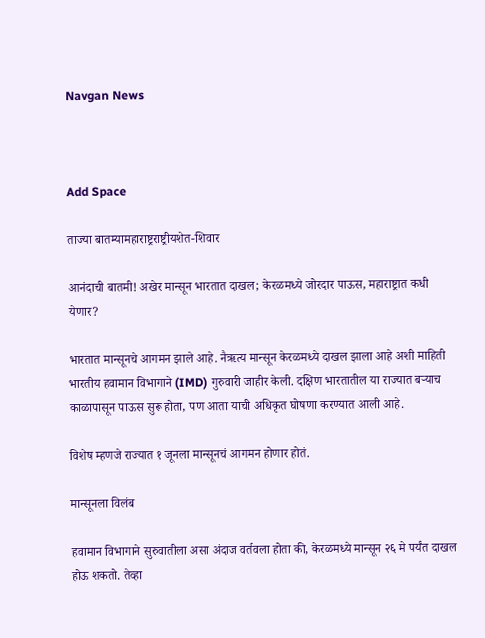Navgan News



Add Space

ताज्या बातम्यामहाराष्ट्रराष्ट्रीयशेत-शिवार

आनंदाची बातमी! अखेर मान्सून भारतात दाखल; केरळमध्ये जोरदार पाऊस, महाराष्ट्रात कधी येणार?

भारतात मान्सूनचे आगमन झाले आहे. नैऋत्य मान्सून केरळमध्ये दाखल झाला आहे अशी माहिती भारतीय हवामान विभागाने (IMD) गुरुवारी जाहीर केली. दक्षिण भारतातील या राज्यात बऱ्याच काळापासून पाऊस सुरू होता, पण आता याची अधिकृत घोषणा करण्यात आली आहे.

विशेष म्हणजे राज्यात १ जूनला मान्सूनचं आगमन होणार होतं.

मान्सूनला विलंब

हवामान विभागाने सुरुवातीला असा अंदाज वर्तवला होता की, केरळमध्ये मान्सून २६ मे पर्यंत दाखल होऊ शकतो. तेव्हा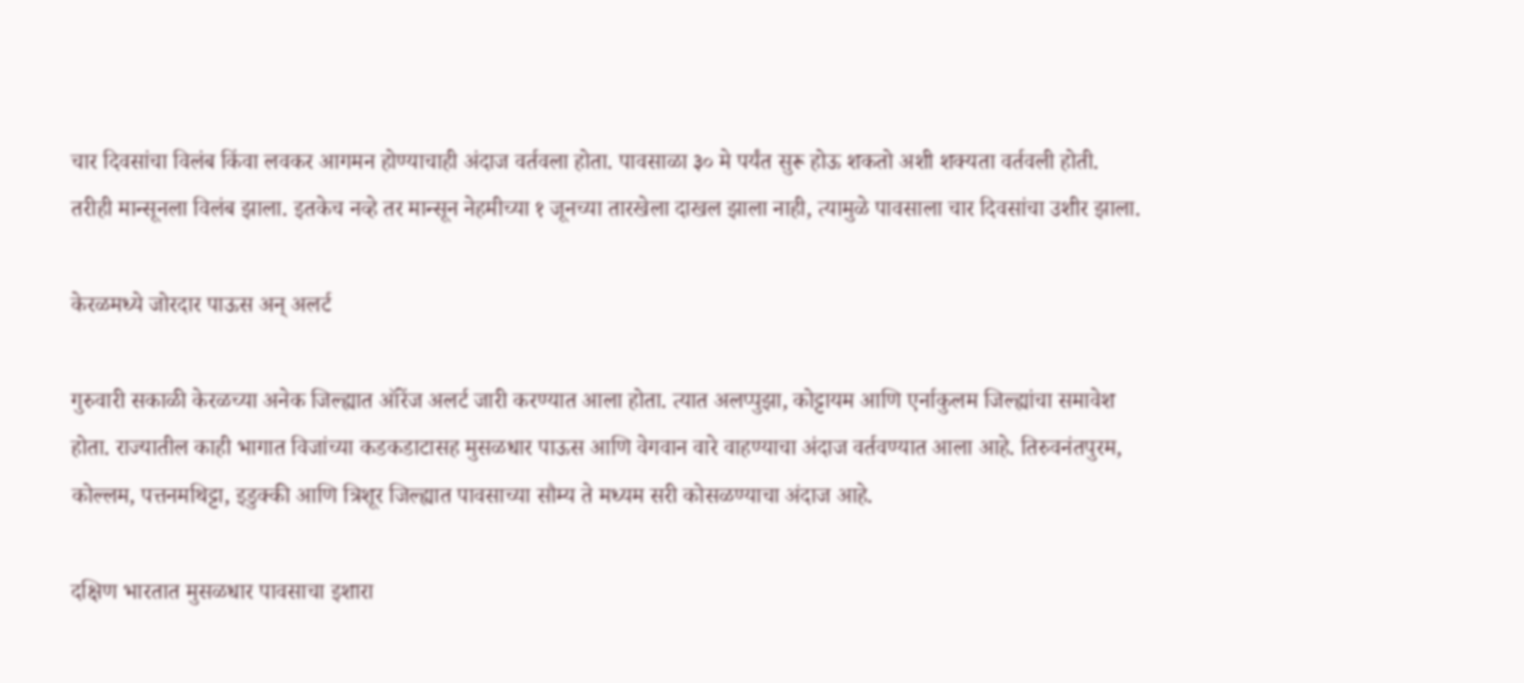चार दिवसांचा विलंब किंवा लवकर आगमन होण्याचाही अंदाज वर्तवला होता. पावसाळा ३० मे पर्यंत सुरू होऊ शकतो अशी शक्यता वर्तवली होती. तरीही मान्सूनला विलंब झाला. इतकेच नव्हे तर मान्सून नेहमीच्या १ जूनच्या तारखेला दाखल झाला नाही, त्यामुळे पावसाला चार दिवसांचा उशीर झाला.

केरळमध्ये जोरदार पाऊस अन् अलर्ट

गुरुवारी सकाळी केरळच्या अनेक जिल्ह्यात ऑरेंज अलर्ट जारी करण्यात आला होता. त्यात अलप्पुझा, कोट्टायम आणि एर्नाकुलम जिल्ह्यांचा समावेश होता. राज्यातील काही भागात विजांच्या कडकडाटासह मुसळधार पाऊस आणि वेगवान वारे वाहण्याचा अंदाज वर्तवण्यात आला आहे. तिरुवनंतपुरम, कोल्लम, पत्तनमथिट्टा, इडुक्की आणि त्रिशूर जिल्ह्यात पावसाच्या सौम्य ते मध्यम सरी कोसळण्याचा अंदाज आहे.

दक्षिण भारतात मुसळधार पावसाचा इशारा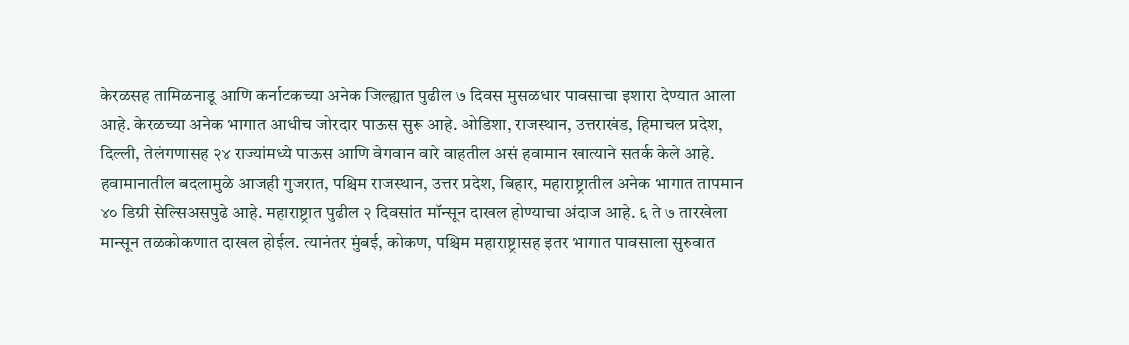केरळसह तामिळनाडू आणि कर्नाटकच्या अनेक जिल्ह्यात पुढील ७ दिवस मुसळधार पावसाचा इशारा देण्यात आला आहे. केरळच्या अनेक भागात आधीच जोरदार पाऊस सुरू आहे. ओडिशा, राजस्थान, उत्तराखंड, हिमाचल प्रदेश, दिल्ली, तेलंगणासह २४ राज्यांमध्ये पाऊस आणि वेगवान वारे वाहतील असं हवामान खात्याने सतर्क केले आहे. हवामानातील बदलामुळे आजही गुजरात, पश्चिम राजस्थान, उत्तर प्रदेश, बिहार, महाराष्ट्रातील अनेक भागात तापमान ४० डिग्री सेल्सिअसपुढे आहे. महाराष्ट्रात पुढील २ दिवसांत मॉन्सून दाखल होण्याचा अंदाज आहे. ६ ते ७ तारखेला मान्सून तळकोकणात दाखल होईल. त्यानंतर मुंबई, कोकण, पश्चिम महाराष्ट्रासह इतर भागात पावसाला सुरुवात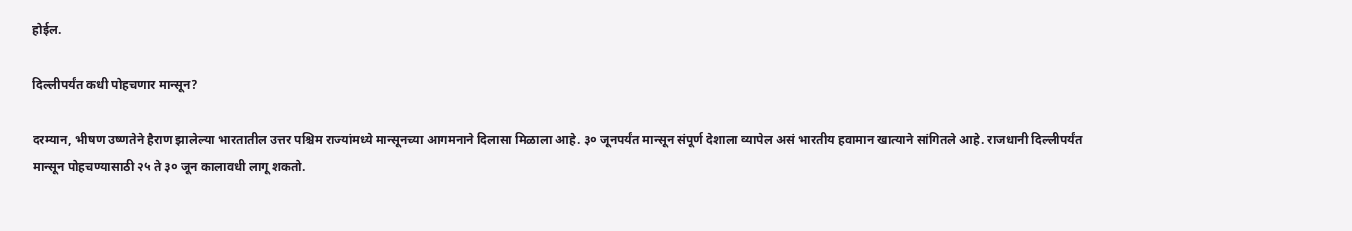होईल.

दिल्लीपर्यंत कधी पोहचणार मान्सून?

दरम्यान, भीषण उष्णतेने हैराण झालेल्या भारतातील उत्तर पश्चिम राज्यांमध्ये मान्सूनच्या आगमनाने दिलासा मिळाला आहे. ३० जूनपर्यंत मान्सून संपूर्ण देशाला व्यापेल असं भारतीय हवामान खात्याने सांगितले आहे. राजधानी दिल्लीपर्यंत मान्सून पोहचण्यासाठी २५ ते ३० जून कालावधी लागू शकतो.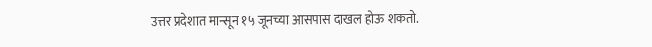उत्तर प्रदेशात मान्सून १५ जूनच्या आसपास दाखल होऊ शकतो.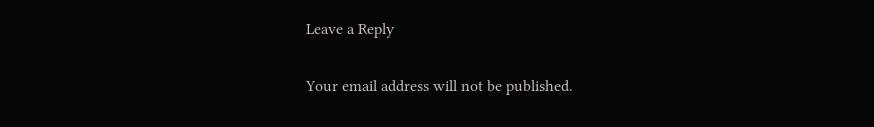Leave a Reply

Your email address will not be published.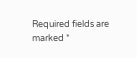Required fields are marked *